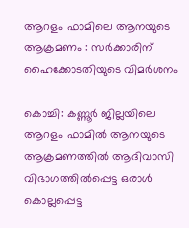ആറളം ഫാമിലെ ആനയുടെ ആക്രമണം : സര്‍ക്കാരിന് ഹൈക്കോടതിയുടെ വിമര്‍ശനം

കൊച്ചി: കണ്ണൂര്‍ ജില്ലയിലെ ആറളം ഫാമിൽ ആനയുടെ ആക്രമണത്തില്‍ ആദിവാസി വിഭാഗത്തില്‍പ്പെട്ട ഒരാള്‍ കൊല്ലപ്പെട്ട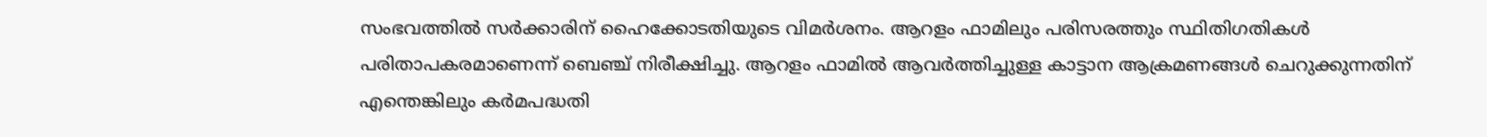സംഭവത്തില്‍ സര്‍ക്കാരിന് ഹൈക്കോടതിയുടെ വിമര്‍ശനം. ആറളം ഫാമിലും പരിസരത്തും സ്ഥിതിഗതികള്‍ പരിതാപകരമാണെന്ന് ബെഞ്ച് നിരീക്ഷിച്ചു. ആറളം ഫാമില്‍ ആവര്‍ത്തിച്ചുള്ള കാട്ടാന ആക്രമണങ്ങള്‍ ചെറുക്കുന്നതിന് എന്തെങ്കിലും കര്‍മപദ്ധതി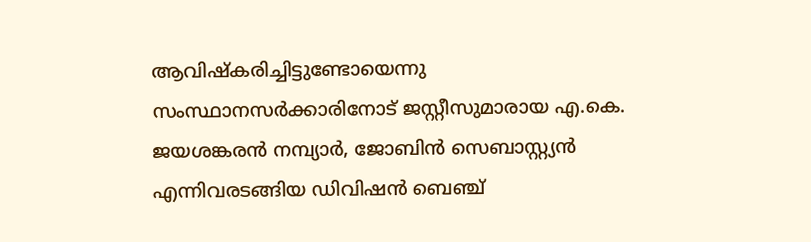ആവിഷ്‌കരിച്ചിട്ടുണ്ടോയെന്നു സംസ്ഥാനസർക്കാരിനോട് ജസ്റ്റീസുമാരായ എ.കെ. ജയശങ്കരന്‍ നമ്പ്യാര്‍, ജോബിന്‍ സെബാസ്റ്റ്യന്‍ എന്നിവരടങ്ങിയ ഡിവിഷന്‍ ബെഞ്ച്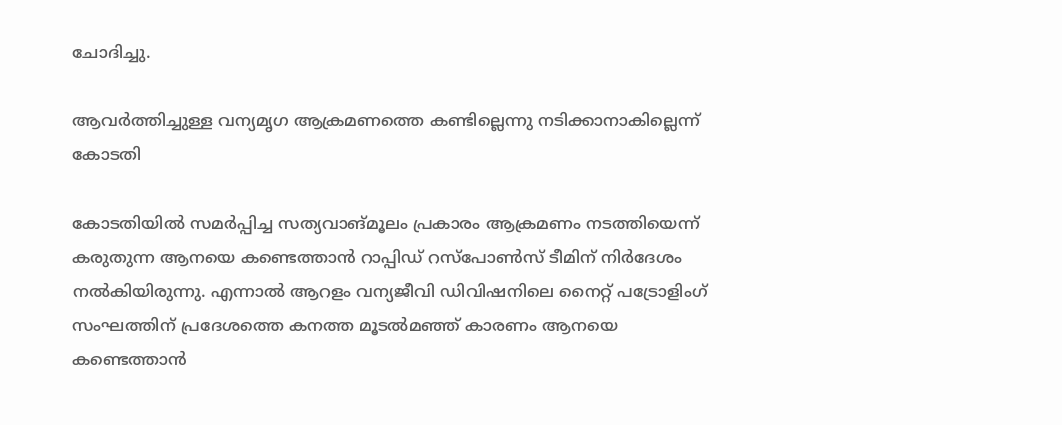ചോദിച്ചു.

ആവർത്തിച്ചുള്ള വന്യമൃഗ ആക്രമണത്തെ കണ്ടില്ലെന്നു നടിക്കാനാകില്ലെന്ന് കോടതി

കോടതിയില്‍ സമര്‍പ്പിച്ച സത്യവാങ്മൂലം പ്രകാരം ആക്രമണം നടത്തിയെന്ന് കരുതുന്ന ആനയെ കണ്ടെത്താന്‍ റാപ്പിഡ് റസ്‌പോണ്‍സ് ടീമിന് നിര്‍ദേശം നല്‍കിയിരുന്നു. എന്നാല്‍ ആറളം വന്യജീവി ഡിവിഷനിലെ നൈറ്റ് പട്രോളിംഗ് സംഘത്തിന് പ്രദേശത്തെ കനത്ത മൂടല്‍മഞ്ഞ് കാരണം ആനയെ കണ്ടെത്താന്‍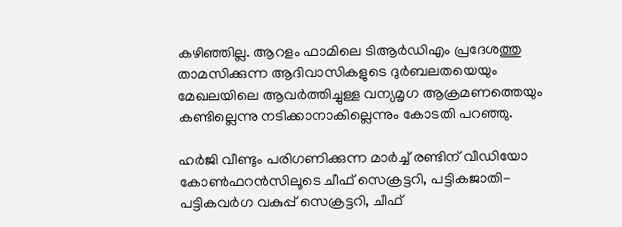കഴിഞ്ഞില്ല. ആറളം ഫാമിലെ ടിആര്‍ഡിഎം പ്രദേശത്തു താമസിക്കുന്ന ആദിവാസികളുടെ ദുര്‍ബലതയെയും മേഖലയിലെ ആവർത്തിച്ചുള്ള വന്യമൃഗ ആക്രമണത്തെയും കണ്ടില്ലെന്നു നടിക്കാനാകില്ലെന്നും കോടതി പറഞ്ഞു.

ഹര്‍ജി വീണ്ടും പരിഗണിക്കുന്ന മാര്‍ച്ച് രണ്ടിന് വീഡിയോ കോണ്‍ഫറന്‍സിലൂടെ ചീഫ് സെക്രട്ടറി, പട്ടികജാതി-പട്ടികവര്‍ഗ വകുപ്പ് സെക്രട്ടറി, ചീഫ്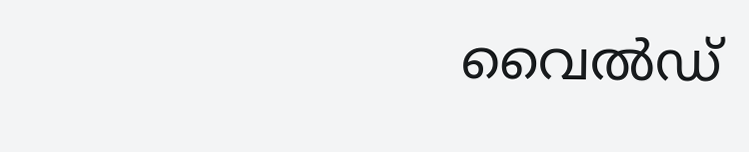വൈല്‍ഡ്‌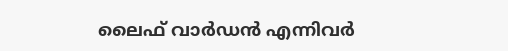ലൈഫ് വാര്‍ഡന്‍ എന്നിവര്‍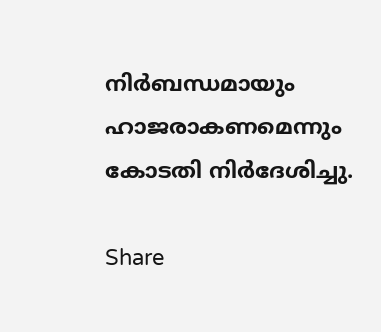നിര്‍ബന്ധമായും ഹാജരാകണമെന്നും കോടതി നിര്‍ദേശിച്ചു.

Share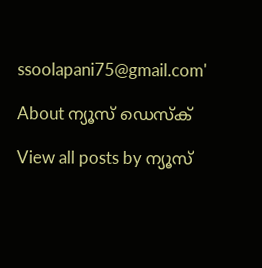ssoolapani75@gmail.com'

About ന്യൂസ് ഡെസ്ക്

View all posts by ന്യൂസ്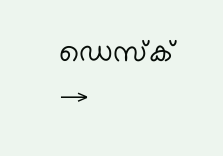ഡെസ്ക് →